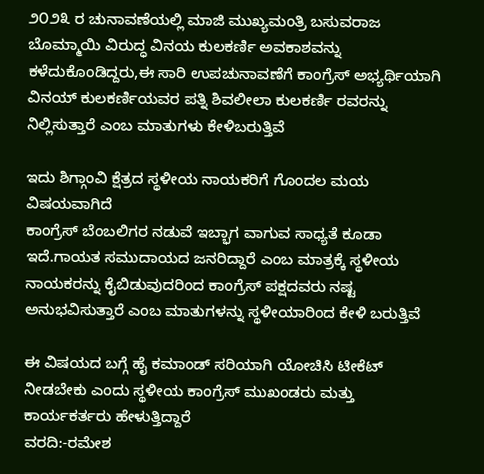೨೦೨೩ ರ ಚುನಾವಣೆಯಲ್ಲಿ ಮಾಜಿ ಮುಖ್ಯಮಂತ್ರಿ ಬಸುವರಾಜ ಬೊಮ್ಮಾಯಿ ವಿರುದ್ಧ ವಿನಯ ಕುಲಕರ್ಣಿ ಅವಕಾಶವನ್ನು ಕಳೆದುಕೊಂಡಿದ್ದರು,ಈ ಸಾರಿ ಉಪಚುನಾವಣೆಗೆ ಕಾಂಗ್ರೆಸ್ ಅಭ್ಯರ್ಥಿಯಾಗಿ ವಿನಯ್ ಕುಲಕರ್ಣಿಯವರ ಪತ್ನಿ ಶಿವಲೀಲಾ ಕುಲಕರ್ಣಿ ರವರನ್ನು ನಿಲ್ಲಿಸುತ್ತಾರೆ ಎಂಬ ಮಾತುಗಳು ಕೇಳಿಬರುತ್ತಿವೆ

ಇದು ಶಿಗ್ಗಾಂವಿ ಕ್ಷೆತ್ರದ ಸ್ಥಳೀಯ ನಾಯಕರಿಗೆ ಗೊಂದಲ ಮಯ ವಿಷಯವಾಗಿದೆ
ಕಾಂಗ್ರೆಸ್ ಬೆಂಬಲಿಗರ ನಡುವೆ ಇಬ್ಭಾಗ ವಾಗುವ ಸಾಧ್ಯತೆ ಕೂಡಾ ಇದೆ.ಗಾಯತ ಸಮುದಾಯದ ಜನರಿದ್ದಾರೆ ಎಂಬ ಮಾತ್ರಕ್ಕೆ ಸ್ಥಳೀಯ ನಾಯಕರನ್ನು ಕೈಬಿಡುವುದರಿಂದ ಕಾಂಗ್ರೆಸ್ ಪಕ್ಷದವರು ನಷ್ಟ ಅನುಭವಿಸುತ್ತಾರೆ ಎಂಬ ಮಾತುಗಳನ್ನು ಸ್ಥಳೀಯಾರಿಂದ ಕೇಳಿ ಬರುತ್ತಿವೆ

ಈ ವಿಷಯದ ಬಗ್ಗೆ ಹೈ ಕಮಾಂಡ್ ಸರಿಯಾಗಿ ಯೋಚಿಸಿ ಟೀಕೆಟ್ ನೀಡಬೇಕು ಎಂದು ಸ್ಥಳೀಯ ಕಾಂಗ್ರೆಸ್ ಮುಖಂಡರು ಮತ್ತು ಕಾರ್ಯಕರ್ತರು ಹೇಳುತ್ತಿದ್ದಾರೆ
ವರದಿ:-ರಮೇಶ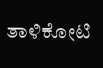ತಾಳಿಕೋಟಿ